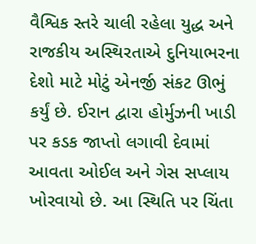વૈશ્વિક સ્તરે ચાલી રહેલા યુદ્ધ અને રાજકીય અસ્થિરતાએ દુનિયાભરના દેશો માટે મોટું એનર્જી સંકટ ઊભું
કર્યું છે. ઈરાન દ્વારા હોર્મુઝની ખાડી પર કડક જાપ્તો લગાવી દેવામાં આવતા ઓઈલ અને ગેસ સપ્લાય
ખોરવાયો છે. આ સ્થિતિ પર ચિંતા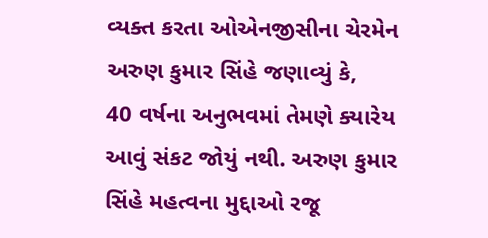વ્યક્ત કરતા ઓએનજીસીના ચેરમેન અરુણ કુમાર સિંહે જણાવ્યું કે,
40 વર્ષના અનુભવમાં તેમણે ક્યારેય આવું સંકટ જોયું નથી. અરુણ કુમાર સિંહે મહત્વના મુદ્દાઓ રજૂ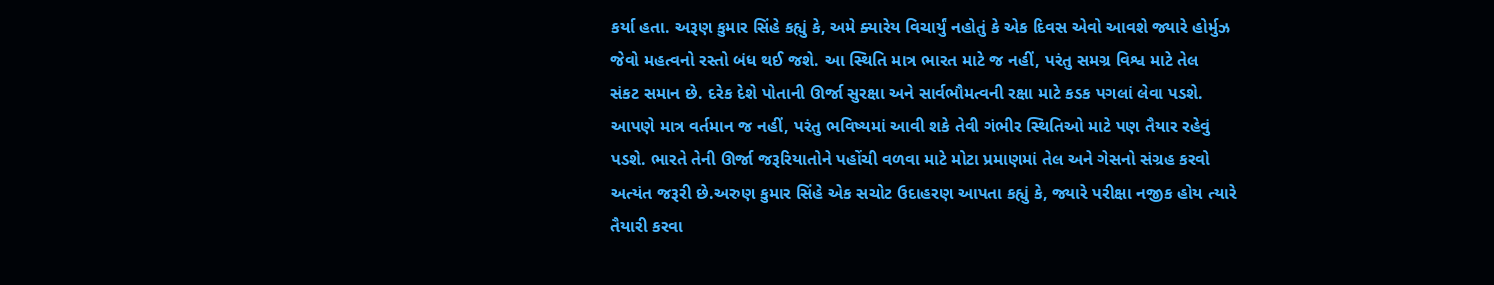કર્યા હતા. અરૂણ કુમાર સિંહે કહ્યું કે, અમે ક્યારેય વિચાર્યું નહોતું કે એક દિવસ એવો આવશે જ્યારે હોર્મુઝ
જેવો મહત્વનો રસ્તો બંધ થઈ જશે. આ સ્થિતિ માત્ર ભારત માટે જ નહીં, પરંતુ સમગ્ર વિશ્વ માટે તેલ
સંકટ સમાન છે. દરેક દેશે પોતાની ઊર્જા સુરક્ષા અને સાર્વભૌમત્વની રક્ષા માટે કડક પગલાં લેવા પડશે.
આપણે માત્ર વર્તમાન જ નહીં, પરંતુ ભવિષ્યમાં આવી શકે તેવી ગંભીર સ્થિતિઓ માટે પણ તૈયાર રહેવું
પડશે. ભારતે તેની ઊર્જા જરૂરિયાતોને પહોંચી વળવા માટે મોટા પ્રમાણમાં તેલ અને ગેસનો સંગ્રહ કરવો
અત્યંત જરૂરી છે.અરુણ કુમાર સિંહે એક સચોટ ઉદાહરણ આપતા કહ્યું કે, જ્યારે પરીક્ષા નજીક હોય ત્યારે
તૈયારી કરવા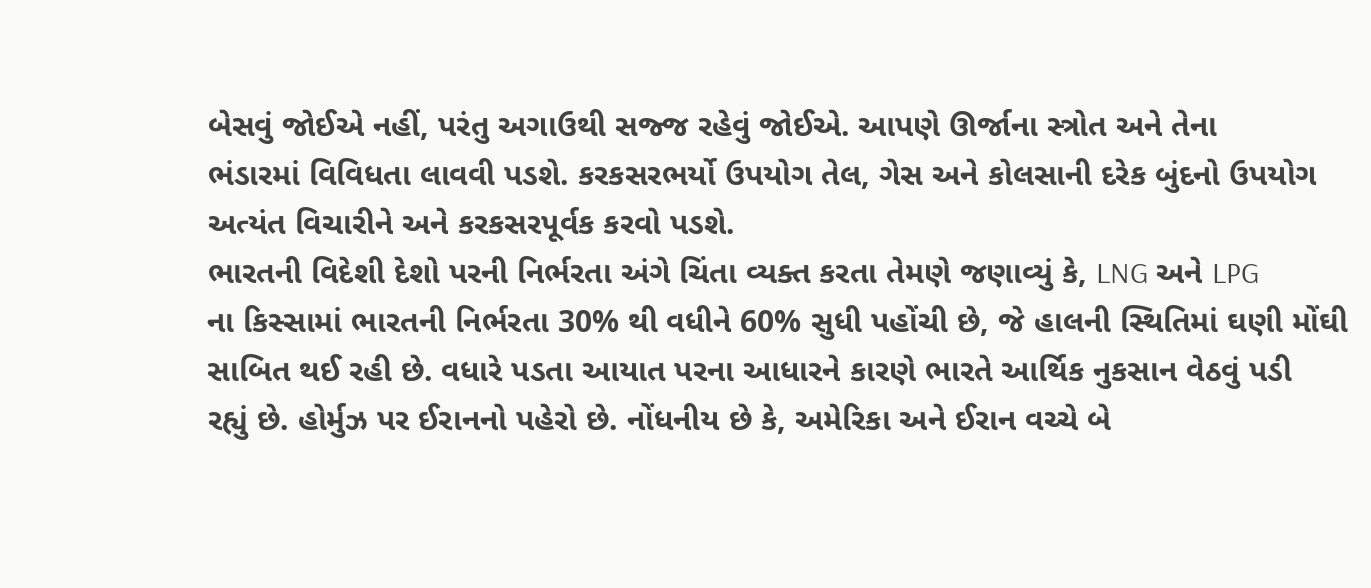બેસવું જોઈએ નહીં, પરંતુ અગાઉથી સજ્જ રહેવું જોઈએ. આપણે ઊર્જાના સ્ત્રોત અને તેના
ભંડારમાં વિવિધતા લાવવી પડશે. કરકસરભર્યો ઉપયોગ તેલ, ગેસ અને કોલસાની દરેક બુંદનો ઉપયોગ
અત્યંત વિચારીને અને કરકસરપૂર્વક કરવો પડશે.
ભારતની વિદેશી દેશો પરની નિર્ભરતા અંગે ચિંતા વ્યક્ત કરતા તેમણે જણાવ્યું કે, LNG અને LPG
ના કિસ્સામાં ભારતની નિર્ભરતા 30% થી વધીને 60% સુધી પહોંચી છે, જે હાલની સ્થિતિમાં ઘણી મોંઘી
સાબિત થઈ રહી છે. વધારે પડતા આયાત પરના આધારને કારણે ભારતે આર્થિક નુકસાન વેઠવું પડી
રહ્યું છે. હોર્મુઝ પર ઈરાનનો પહેરો છે. નોંધનીય છે કે, અમેરિકા અને ઈરાન વચ્ચે બે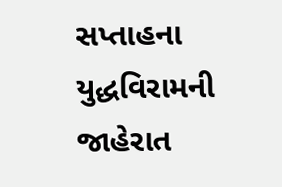સપ્તાહના
યુદ્ધવિરામની જાહેરાત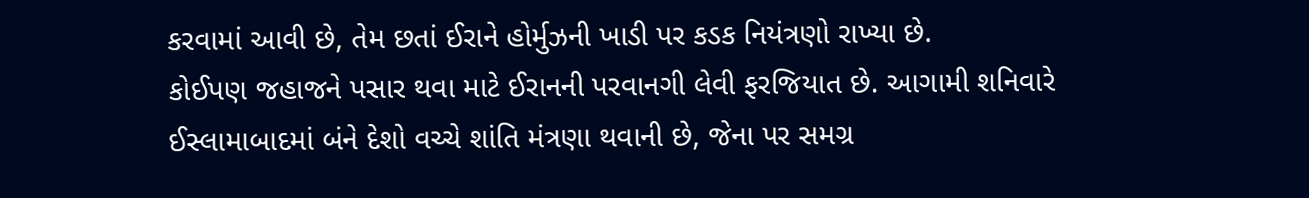કરવામાં આવી છે, તેમ છતાં ઈરાને હોર્મુઝની ખાડી પર કડક નિયંત્રણો રાખ્યા છે.
કોઈપણ જહાજને પસાર થવા માટે ઈરાનની પરવાનગી લેવી ફરજિયાત છે. આગામી શનિવારે
ઈસ્લામાબાદમાં બંને દેશો વચ્ચે શાંતિ મંત્રણા થવાની છે, જેના પર સમગ્ર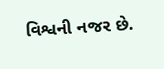વિશ્વની નજર છે.